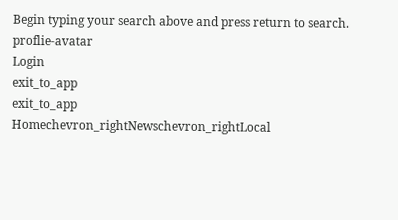Begin typing your search above and press return to search.
proflie-avatar
Login
exit_to_app
exit_to_app
Homechevron_rightNewschevron_rightLocal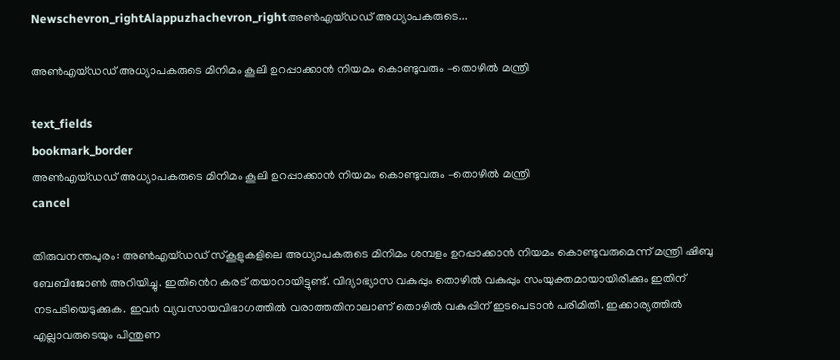Newschevron_rightAlappuzhachevron_rightഅണ്‍എയ്ഡഡ് അധ്യാപകരുടെ...

അണ്‍എയ്ഡഡ് അധ്യാപകരുടെ മിനിമം കൂലി ഉറപ്പാക്കാന്‍ നിയമം കൊണ്ടുവരും –തൊഴില്‍ മന്ത്രി

text_fields
bookmark_border
അണ്‍എയ്ഡഡ് അധ്യാപകരുടെ മിനിമം കൂലി ഉറപ്പാക്കാന്‍ നിയമം കൊണ്ടുവരും –തൊഴില്‍ മന്ത്രി
cancel

തിരുവനന്തപുരം: അൺഎയ്ഡഡ് സ്കൂളുകളിലെ അധ്യാപകരുടെ മിനിമം ശമ്പളം ഉറപ്പാക്കാൻ നിയമം കൊണ്ടുവരുമെന്ന് മന്ത്രി ഷിബു ബേബിജോൺ അറിയിച്ചു. ഇതിൻെറ കരട് തയാറായിട്ടുണ്ട്. വിദ്യാഭ്യാസ വകുപ്പും തൊഴിൽ വകുപ്പും സംയുക്തമായായിരിക്കും ഇതിന് നടപടിയെടുക്കുക. ഇവ൪ വ്യവസായവിഭാഗത്തിൽ വരാത്തതിനാലാണ് തൊഴിൽ വകുപ്പിന് ഇടപെടാൻ പരിമിതി. ഇക്കാര്യത്തിൽ എല്ലാവരുടെയും പിന്തുണ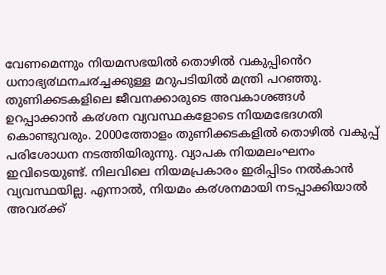വേണമെന്നും നിയമസഭയിൽ തൊഴിൽ വകുപ്പിൻെറ ധനാഭ്യ൪ഥനച൪ച്ചക്കുള്ള മറുപടിയിൽ മന്ത്രി പറഞ്ഞു.
തുണിക്കടകളിലെ ജീവനക്കാരുടെ അവകാശങ്ങൾ ഉറപ്പാക്കാൻ ക൪ശന വ്യവസ്ഥകളോടെ നിയമഭേദഗതി കൊണ്ടുവരും. 2000ത്തോളം തുണിക്കടകളിൽ തൊഴിൽ വകുപ്പ് പരിശോധന നടത്തിയിരുന്നു. വ്യാപക നിയമലംഘനം ഇവിടെയുണ്ട്. നിലവിലെ നിയമപ്രകാരം ഇരിപ്പിടം നൽകാൻ വ്യവസ്ഥയില്ല. എന്നാൽ, നിയമം ക൪ശനമായി നടപ്പാക്കിയാൽ അവ൪ക്ക്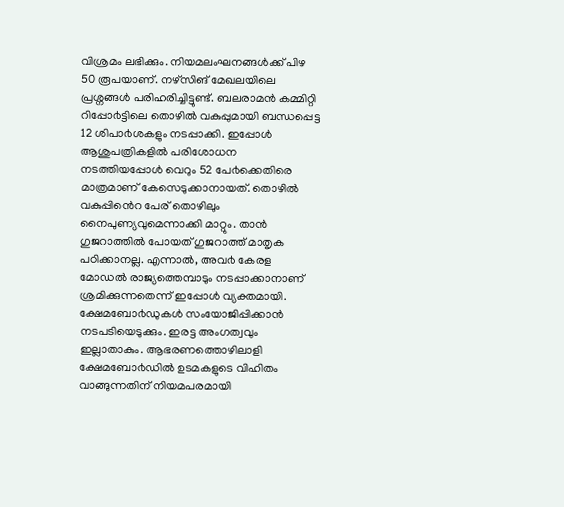വിശ്രമം ലഭിക്കും. നിയമലംഘനങ്ങൾക്ക് പിഴ 50 രൂപയാണ്. നഴ്സിങ് മേഖലയിലെ പ്രശ്നങ്ങൾ പരിഹരിച്ചിട്ടുണ്ട്. ബലരാമൻ കമ്മിറ്റി റിപ്പോ൪ട്ടിലെ തൊഴിൽ വകുപ്പുമായി ബന്ധപ്പെട്ട 12 ശിപാ൪ശകളും നടപ്പാക്കി. ഇപ്പോൾ ആശുപത്രികളിൽ പരിശോധന നടത്തിയപ്പോൾ വെറും 52 പേ൪ക്കെതിരെ മാത്രമാണ് കേസെടുക്കാനായത്. തൊഴിൽ വകുപ്പിൻെറ പേര് തൊഴിലും നൈപുണ്യവുമെന്നാക്കി മാറ്റും. താൻ ഗുജറാത്തിൽ പോയത് ഗുജറാത്ത് മാതൃക പഠിക്കാനല്ല. എന്നാൽ, അവ൪ കേരള മോഡൽ രാജ്യത്തെമ്പാടും നടപ്പാക്കാനാണ് ശ്രമിക്കുന്നതെന്ന് ഇപ്പോൾ വ്യക്തമായി.
ക്ഷേമബോ൪ഡുകൾ സംയോജിപ്പിക്കാൻ നടപടിയെടുക്കും. ഇരട്ട അംഗത്വവും ഇല്ലാതാകും. ആഭരണത്തൊഴിലാളി ക്ഷേമബോ൪ഡിൽ ഉടമകളുടെ വിഹിതം വാങ്ങുന്നതിന് നിയമപരമായി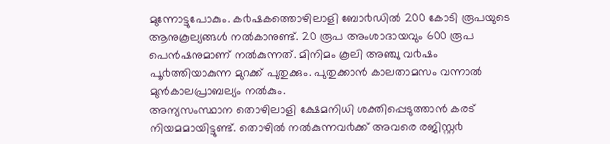മുന്നോട്ടുപോകും. ക൪ഷകത്തൊഴിലാളി ബോ൪ഡിൽ 200 കോടി രൂപയുടെ ആനുകൂല്യങ്ങൾ നൽകാനുണ്ട്. 20 രൂപ അംശാദായവും 600 രൂപ പെൻഷനുമാണ് നൽകുന്നത്. മിനിമം കൂലി അഞ്ചു വ൪ഷം പൂ൪ത്തിയാകുന്ന മുറക്ക് പുതുക്കും. പുതുക്കാൻ കാലതാമസം വന്നാൽ മുൻകാലപ്രാബല്യം നൽകും.
അന്യസംസ്ഥാന തൊഴിലാളി ക്ഷേമനിധി ശക്തിപ്പെടുത്താൻ കരട് നിയമമായിട്ടുണ്ട്. തൊഴിൽ നൽകുന്നവ൪ക്ക് അവരെ രജിസ്റ്റ൪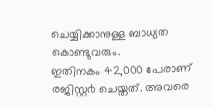ചെയ്യിക്കാനുള്ള ബാധ്യത കൊണ്ടുവരും.
ഇതിനകം 42,000 പേരാണ് രജിസ്റ്റ൪ ചെയ്തത്. അവരെ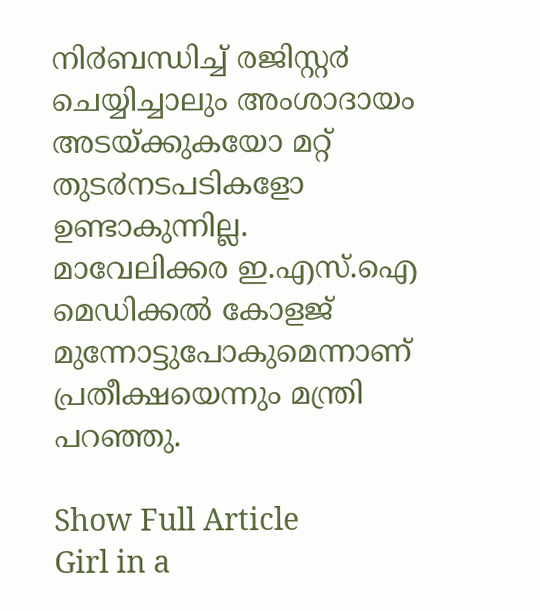നി൪ബന്ധിച്ച് രജിസ്റ്റ൪ ചെയ്യിച്ചാലും അംശാദായം അടയ്ക്കുകയോ മറ്റ് തുട൪നടപടികളോ ഉണ്ടാകുന്നില്ല. മാവേലിക്കര ഇ.എസ്.ഐ മെഡിക്കൽ കോളജ് മുന്നോട്ടുപോകുമെന്നാണ് പ്രതീക്ഷയെന്നും മന്ത്രി പറഞ്ഞു.

Show Full Article
Girl in a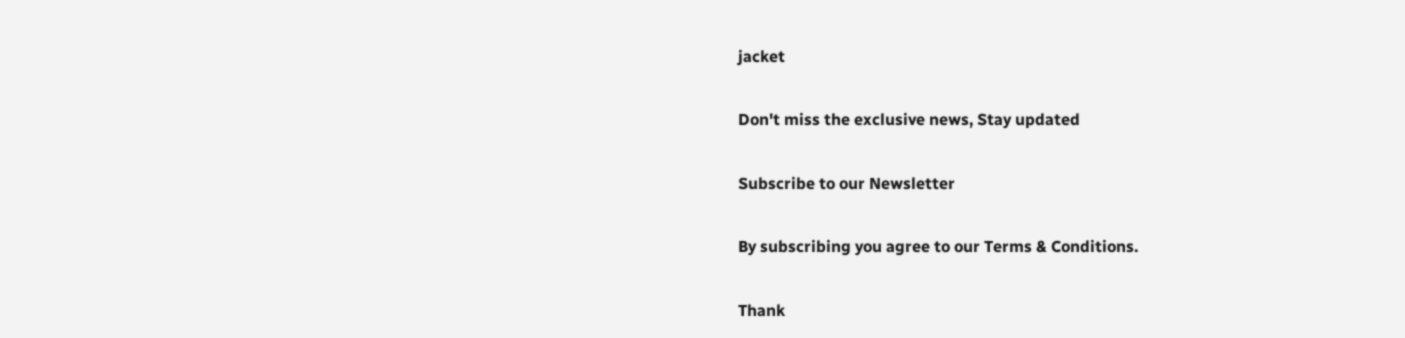jacket

Don't miss the exclusive news, Stay updated

Subscribe to our Newsletter

By subscribing you agree to our Terms & Conditions.

Thank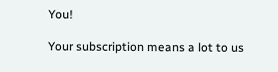You!

Your subscription means a lot to us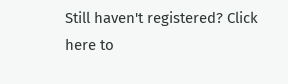Still haven't registered? Click here to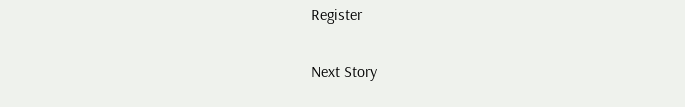Register

Next Story